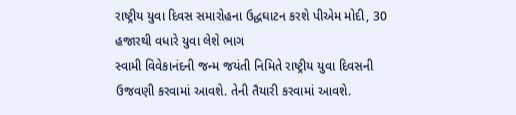રાષ્ટ્રીય યુવા દિવસ સમારોહના ઉદ્ધઘાટન કરશે પીએમ મોદી, 30 હજારથી વધારે યુવા લેશે ભાગ
સ્વામી વિવેકાનંદની જન્મ જયંતી નિમિતે રાષ્ટ્રીય યુવા દિવસની ઉજવણી કરવામાં આવશે. તેની તૈયારી કરવામાં આવશે.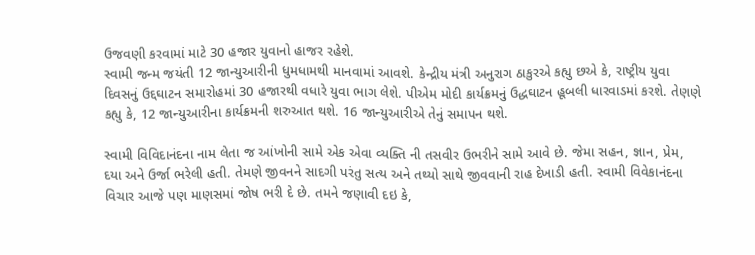ઉજવણી કરવામાં માટે 30 હજાર યુવાનો હાજર રહેશે.
સ્વામી જન્મ જયંતી 12 જાન્યુઆરીની ધુમધામથી માનવામાં આવશે. કેન્દ્રીય મંત્રી અનુરાગ ઠાકુરએ કહ્યુ છએ કે, રાષ્ટ્રીય યુવા દિવસનું ઉદ્દઘાટન સમારોહમાં 30 હજારથી વધારે યુવા ભાગ લેશે. પીએમ મોદી કાર્યક્રમનું ઉદ્ધઘાટન હૂબલી ધારવાડમાં કરશે. તેણણે કહ્યુ કે, 12 જાન્યુઆરીના કાર્યક્રમની શરુઆત થશે. 16 જાન્યુઆરીએ તેનું સમાપન થશે.

સ્વામી વિવિદાનંદના નામ લેતા જ આંખોની સામે એક એવા વ્યક્તિ ની તસવીર ઉભરીને સામે આવે છે. જેમા સહન, જ્ઞાન, પ્રેમ, દયા અને ઉર્જા ભરેલી હતી. તેમણે જીવનને સાદગી પરંતુ સત્ય અને તથ્યો સાથે જીવવાની રાહ દેખાડી હતી. સ્વામી વિવેકાનંદના વિચાર આજે પણ માણસમાં જોષ ભરી દે છે. તમને જણાવી દઇ કે,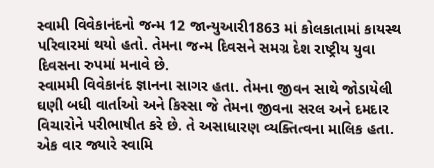સ્વામી વિવેકાનંદનો જન્મ 12 જાન્યુઆરી1863 માં કોલકાતામાં કાયસ્થ પરિવારમાં થયો હતો. તેમના જન્મ દિવસને સમગ્ર દેશ રાષ્ટ્રીય યુવા દિવસના રુપમાં મનાવે છે.
સ્વામમી વિવેકાનંદ જ્ઞાનના સાગર હતા. તેમના જીવન સાથે જોડાયેલી ઘણી બધી વાર્તાઓ અને કિસ્સા જે તેમના જીવના સરલ અને દમદાર વિચારોને પરીભાષીત કરે છે. તે અસાધારણ વ્યક્તિત્વના માલિક હતા. એક વાર જ્યારે સ્વામિ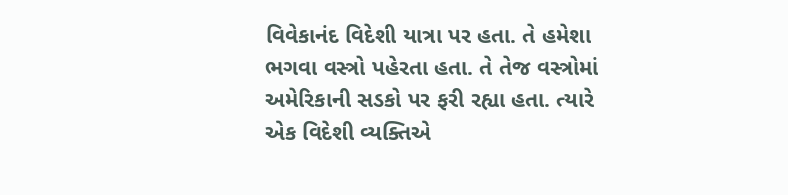વિવેકાનંદ વિદેશી યાત્રા પર હતા. તે હમેશા ભગવા વસ્ત્રો પહેરતા હતા. તે તેજ વસ્ત્રોમાં અમેરિકાની સડકો પર ફરી રહ્યા હતા. ત્યારે એક વિદેશી વ્યક્તિએ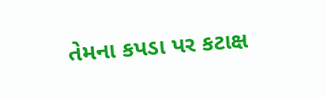તેમના કપડા પર કટાક્ષ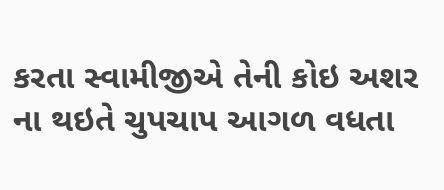કરતા સ્વામીજીએ તેની કોઇ અશર ના થઇતે ચુપચાપ આગળ વધતા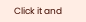Click it and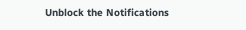Unblock the Notifications